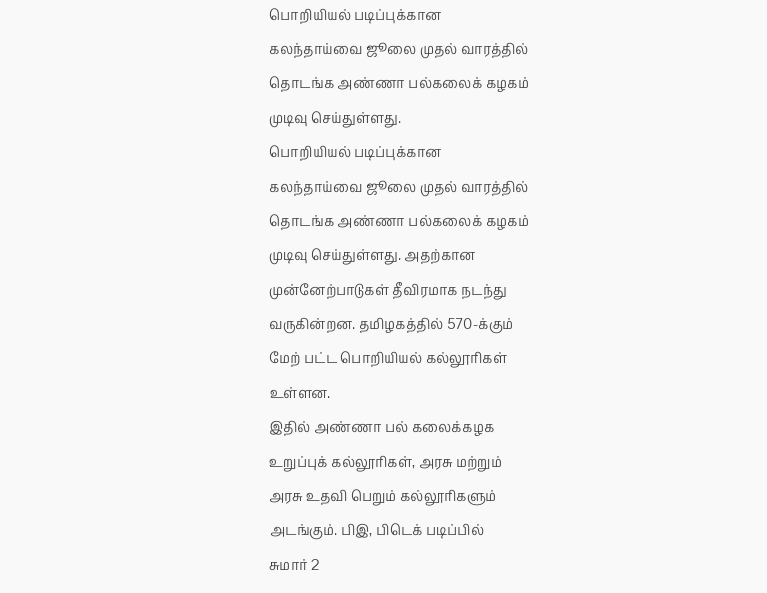பொறியியல் படிப்புக்கான
கலந்தாய்வை ஜூலை முதல் வாரத்தில்
தொடங்க அண்ணா பல்கலைக் கழகம்
முடிவு செய்துள்ளது.
பொறியியல் படிப்புக்கான
கலந்தாய்வை ஜூலை முதல் வாரத்தில்
தொடங்க அண்ணா பல்கலைக் கழகம்
முடிவு செய்துள்ளது. அதற்கான
முன்னேற்பாடுகள் தீவிரமாக நடந்து
வருகின்றன. தமிழகத்தில் 570-க்கும்
மேற் பட்ட பொறியியல் கல்லூரிகள்
உள்ளன.
இதில் அண்ணா பல் கலைக்கழக
உறுப்புக் கல்லூரிகள், அரசு மற்றும்
அரசு உதவி பெறும் கல்லூரிகளும்
அடங்கும். பிஇ, பிடெக் படிப்பில்
சுமார் 2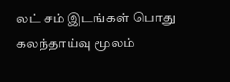லட் சம் இடங்கள் பொது
கலந்தாய்வு மூலம்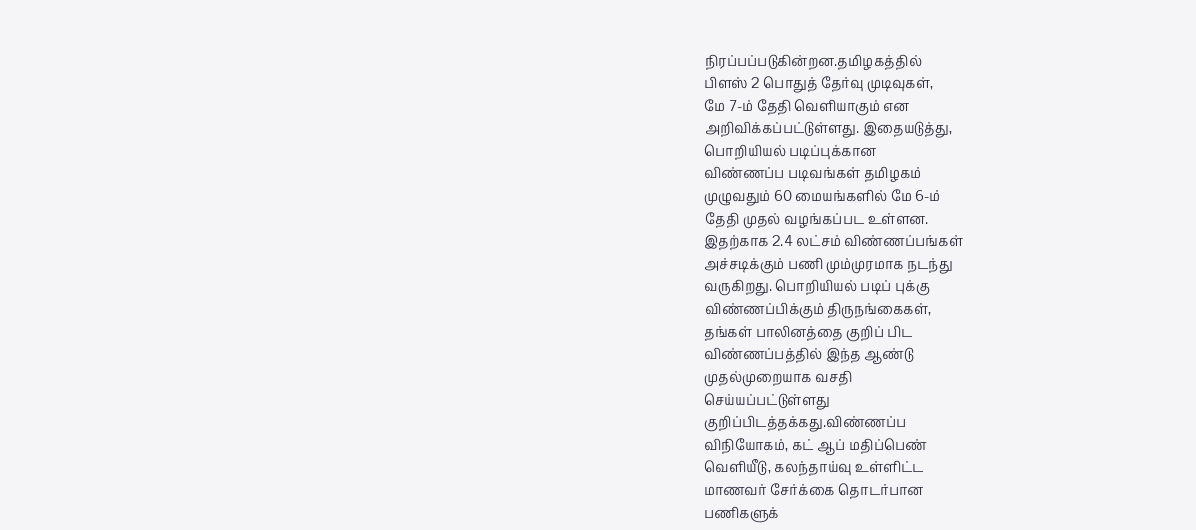நிரப்பப்படுகின்றன.தமிழகத்தில்
பிளஸ் 2 பொதுத் தேர்வு முடிவுகள்,
மே 7-ம் தேதி வெளியாகும் என
அறிவிக்கப்பட்டுள்ளது. இதையடுத்து,
பொறியியல் படிப்புக்கான
விண்ணப்ப படிவங்கள் தமிழகம்
முழுவதும் 60 மையங்களில் மே 6-ம்
தேதி முதல் வழங்கப்பட உள்ளன.
இதற்காக 2.4 லட்சம் விண்ணப்பங்கள்
அச்சடிக்கும் பணி மும்முரமாக நடந்து
வருகிறது. பொறியியல் படிப் புக்கு
விண்ணப்பிக்கும் திருநங்கைகள்,
தங்கள் பாலினத்தை குறிப் பிட
விண்ணப்பத்தில் இந்த ஆண்டு
முதல்முறையாக வசதி
செய்யப்பட்டுள்ளது
குறிப்பிடத்தக்கது.விண்ணப்ப
விநியோகம், கட் ஆப் மதிப்பெண்
வெளியீடு, கலந்தாய்வு உள்ளிட்ட
மாணவர் சேர்க்கை தொடர்பான
பணிகளுக்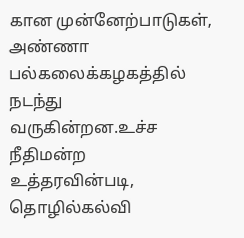கான முன்னேற்பாடுகள்,
அண்ணா பல்கலைக்கழகத்தில் நடந்து
வருகின்றன.உச்ச நீதிமன்ற
உத்தரவின்படி, தொழில்கல்வி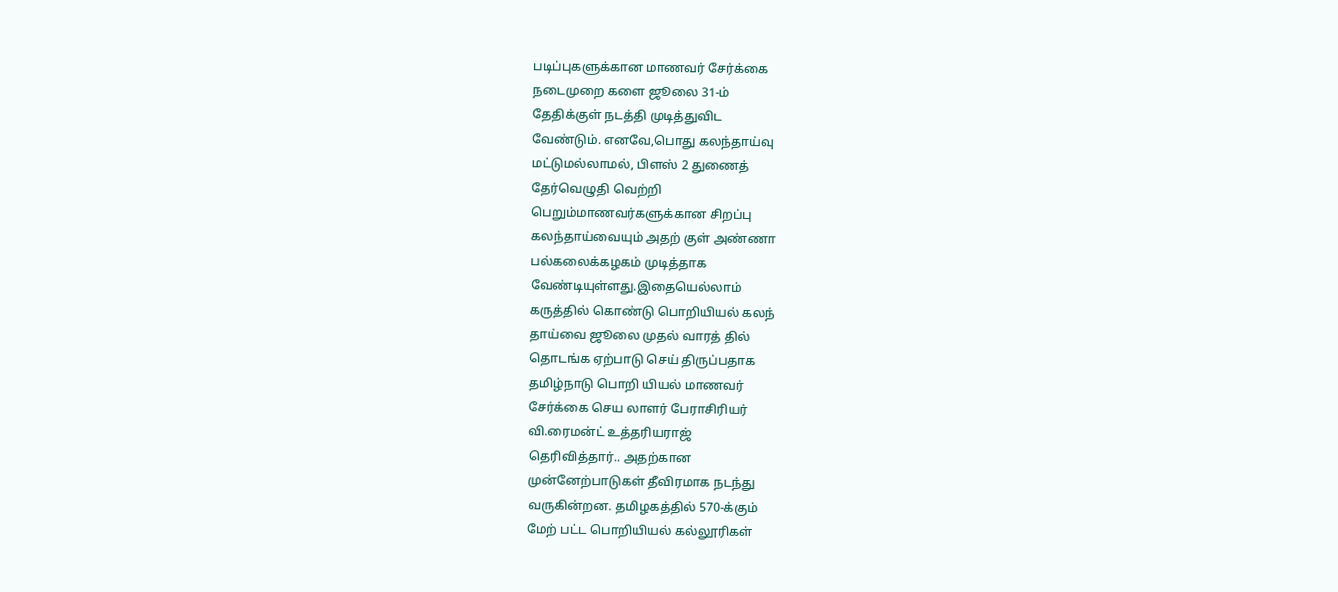படிப்புகளுக்கான மாணவர் சேர்க்கை
நடைமுறை களை ஜூலை 31-ம்
தேதிக்குள் நடத்தி முடித்துவிட
வேண்டும். எனவே,பொது கலந்தாய்வு
மட்டுமல்லாமல், பிளஸ் 2 துணைத்
தேர்வெழுதி வெற்றி
பெறும்மாணவர்களுக்கான சிறப்பு
கலந்தாய்வையும் அதற் குள் அண்ணா
பல்கலைக்கழகம் முடித்தாக
வேண்டியுள்ளது.இதையெல்லாம்
கருத்தில் கொண்டு பொறியியல் கலந்
தாய்வை ஜூலை முதல் வாரத் தில்
தொடங்க ஏற்பாடு செய் திருப்பதாக
தமிழ்நாடு பொறி யியல் மாணவர்
சேர்க்கை செய லாளர் பேராசிரியர்
வி.ரைமன்ட் உத்தரியராஜ்
தெரிவித்தார்.. அதற்கான
முன்னேற்பாடுகள் தீவிரமாக நடந்து
வருகின்றன. தமிழகத்தில் 570-க்கும்
மேற் பட்ட பொறியியல் கல்லூரிகள்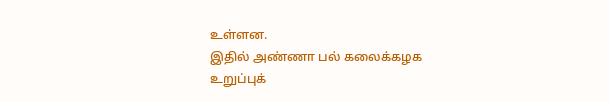உள்ளன.
இதில் அண்ணா பல் கலைக்கழக
உறுப்புக்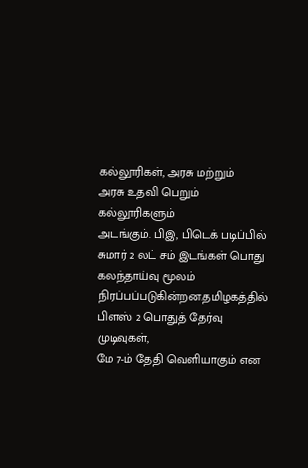கல்லூரிகள், அரசு மற்றும்
அரசு உதவி பெறும் கல்லூரிகளும்
அடங்கும். பிஇ, பிடெக் படிப்பில்
சுமார் 2 லட் சம் இடங்கள் பொது
கலந்தாய்வு மூலம்
நிரப்பப்படுகின்றன.தமிழகத்தில்
பிளஸ் 2 பொதுத் தேர்வு முடிவுகள்,
மே 7-ம் தேதி வெளியாகும் என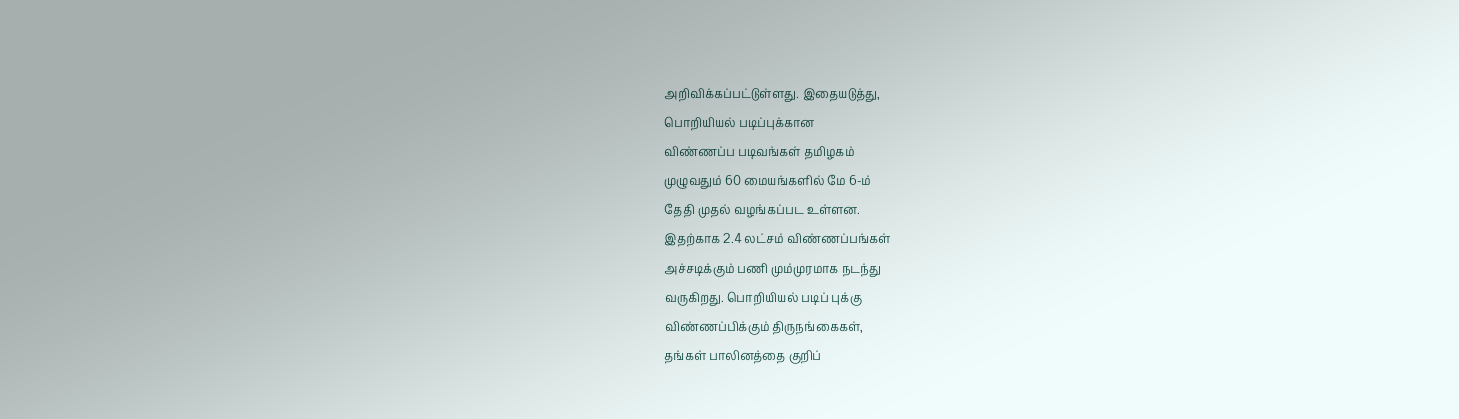அறிவிக்கப்பட்டுள்ளது. இதையடுத்து,
பொறியியல் படிப்புக்கான
விண்ணப்ப படிவங்கள் தமிழகம்
முழுவதும் 60 மையங்களில் மே 6-ம்
தேதி முதல் வழங்கப்பட உள்ளன.
இதற்காக 2.4 லட்சம் விண்ணப்பங்கள்
அச்சடிக்கும் பணி மும்முரமாக நடந்து
வருகிறது. பொறியியல் படிப் புக்கு
விண்ணப்பிக்கும் திருநங்கைகள்,
தங்கள் பாலினத்தை குறிப்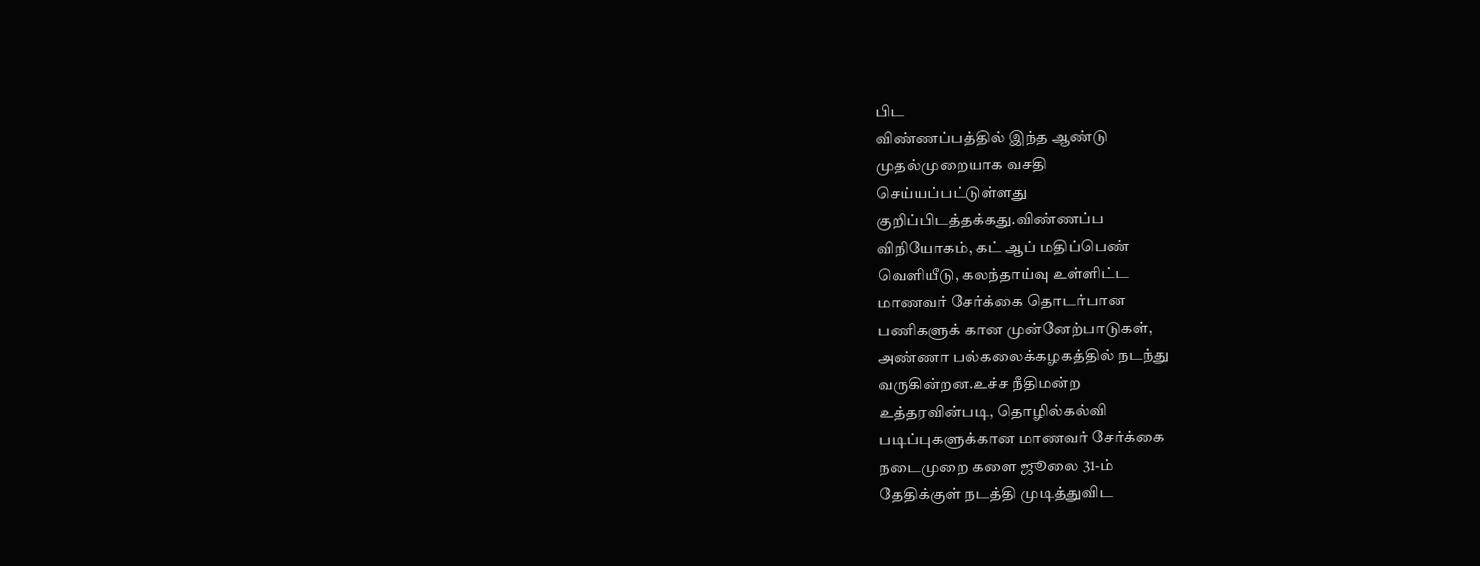பிட
விண்ணப்பத்தில் இந்த ஆண்டு
முதல்முறையாக வசதி
செய்யப்பட்டுள்ளது
குறிப்பிடத்தக்கது.விண்ணப்ப
விநியோகம், கட் ஆப் மதிப்பெண்
வெளியீடு, கலந்தாய்வு உள்ளிட்ட
மாணவர் சேர்க்கை தொடர்பான
பணிகளுக் கான முன்னேற்பாடுகள்,
அண்ணா பல்கலைக்கழகத்தில் நடந்து
வருகின்றன.உச்ச நீதிமன்ற
உத்தரவின்படி, தொழில்கல்வி
படிப்புகளுக்கான மாணவர் சேர்க்கை
நடைமுறை களை ஜூலை 31-ம்
தேதிக்குள் நடத்தி முடித்துவிட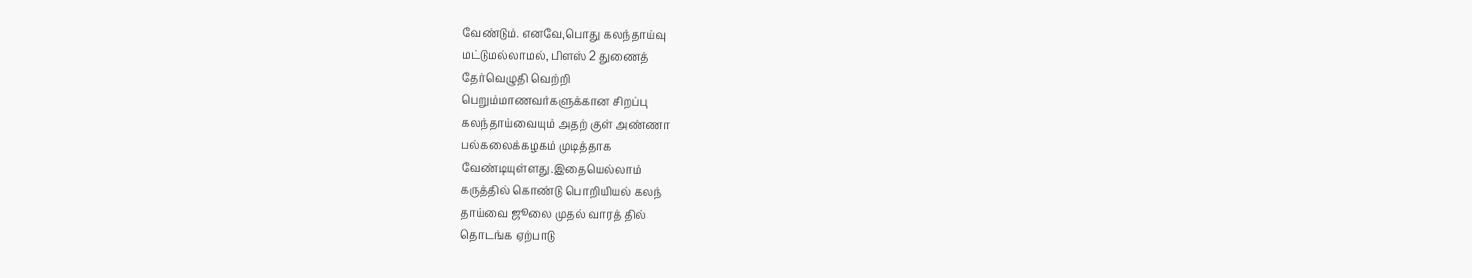வேண்டும். எனவே,பொது கலந்தாய்வு
மட்டுமல்லாமல், பிளஸ் 2 துணைத்
தேர்வெழுதி வெற்றி
பெறும்மாணவர்களுக்கான சிறப்பு
கலந்தாய்வையும் அதற் குள் அண்ணா
பல்கலைக்கழகம் முடித்தாக
வேண்டியுள்ளது.இதையெல்லாம்
கருத்தில் கொண்டு பொறியியல் கலந்
தாய்வை ஜூலை முதல் வாரத் தில்
தொடங்க ஏற்பாடு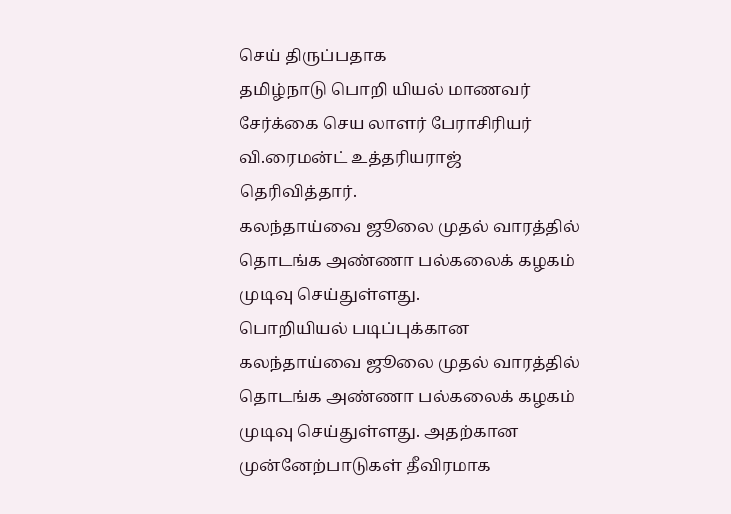செய் திருப்பதாக
தமிழ்நாடு பொறி யியல் மாணவர்
சேர்க்கை செய லாளர் பேராசிரியர்
வி.ரைமன்ட் உத்தரியராஜ்
தெரிவித்தார்.
கலந்தாய்வை ஜூலை முதல் வாரத்தில்
தொடங்க அண்ணா பல்கலைக் கழகம்
முடிவு செய்துள்ளது.
பொறியியல் படிப்புக்கான
கலந்தாய்வை ஜூலை முதல் வாரத்தில்
தொடங்க அண்ணா பல்கலைக் கழகம்
முடிவு செய்துள்ளது. அதற்கான
முன்னேற்பாடுகள் தீவிரமாக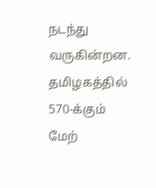நடந்து
வருகின்றன. தமிழகத்தில் 570-க்கும்
மேற்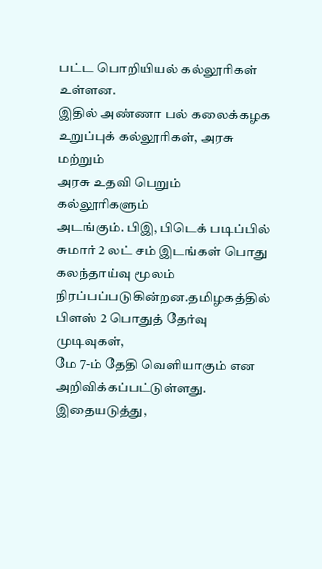பட்ட பொறியியல் கல்லூரிகள்
உள்ளன.
இதில் அண்ணா பல் கலைக்கழக
உறுப்புக் கல்லூரிகள், அரசு மற்றும்
அரசு உதவி பெறும் கல்லூரிகளும்
அடங்கும். பிஇ, பிடெக் படிப்பில்
சுமார் 2 லட் சம் இடங்கள் பொது
கலந்தாய்வு மூலம்
நிரப்பப்படுகின்றன.தமிழகத்தில்
பிளஸ் 2 பொதுத் தேர்வு முடிவுகள்,
மே 7-ம் தேதி வெளியாகும் என
அறிவிக்கப்பட்டுள்ளது. இதையடுத்து,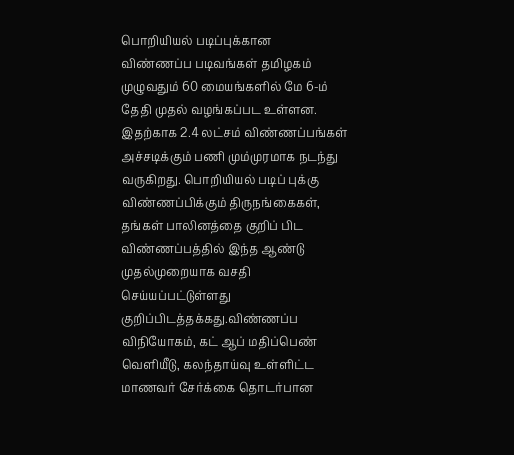பொறியியல் படிப்புக்கான
விண்ணப்ப படிவங்கள் தமிழகம்
முழுவதும் 60 மையங்களில் மே 6-ம்
தேதி முதல் வழங்கப்பட உள்ளன.
இதற்காக 2.4 லட்சம் விண்ணப்பங்கள்
அச்சடிக்கும் பணி மும்முரமாக நடந்து
வருகிறது. பொறியியல் படிப் புக்கு
விண்ணப்பிக்கும் திருநங்கைகள்,
தங்கள் பாலினத்தை குறிப் பிட
விண்ணப்பத்தில் இந்த ஆண்டு
முதல்முறையாக வசதி
செய்யப்பட்டுள்ளது
குறிப்பிடத்தக்கது.விண்ணப்ப
விநியோகம், கட் ஆப் மதிப்பெண்
வெளியீடு, கலந்தாய்வு உள்ளிட்ட
மாணவர் சேர்க்கை தொடர்பான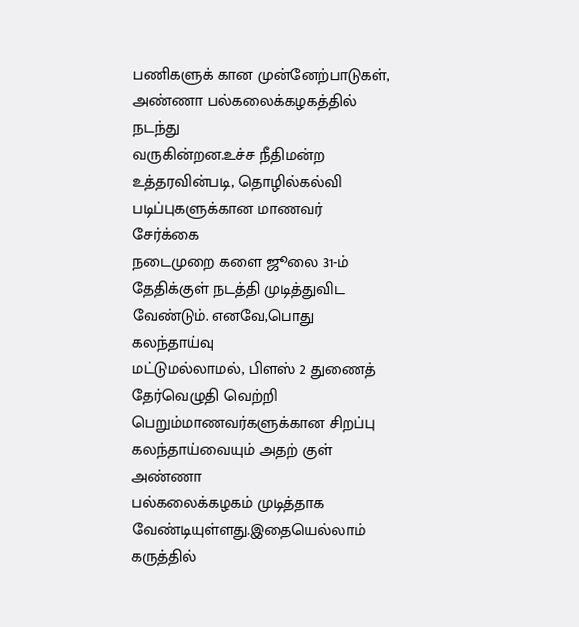பணிகளுக் கான முன்னேற்பாடுகள்,
அண்ணா பல்கலைக்கழகத்தில் நடந்து
வருகின்றன.உச்ச நீதிமன்ற
உத்தரவின்படி, தொழில்கல்வி
படிப்புகளுக்கான மாணவர் சேர்க்கை
நடைமுறை களை ஜூலை 31-ம்
தேதிக்குள் நடத்தி முடித்துவிட
வேண்டும். எனவே,பொது கலந்தாய்வு
மட்டுமல்லாமல், பிளஸ் 2 துணைத்
தேர்வெழுதி வெற்றி
பெறும்மாணவர்களுக்கான சிறப்பு
கலந்தாய்வையும் அதற் குள் அண்ணா
பல்கலைக்கழகம் முடித்தாக
வேண்டியுள்ளது.இதையெல்லாம்
கருத்தில்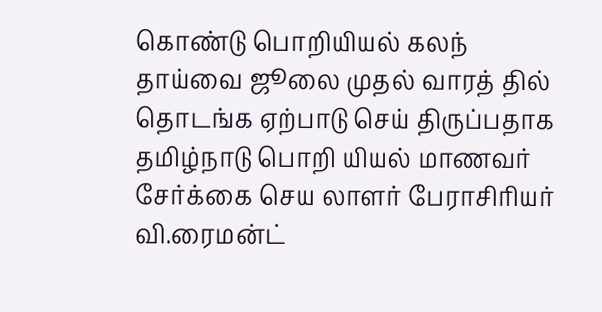கொண்டு பொறியியல் கலந்
தாய்வை ஜூலை முதல் வாரத் தில்
தொடங்க ஏற்பாடு செய் திருப்பதாக
தமிழ்நாடு பொறி யியல் மாணவர்
சேர்க்கை செய லாளர் பேராசிரியர்
வி.ரைமன்ட்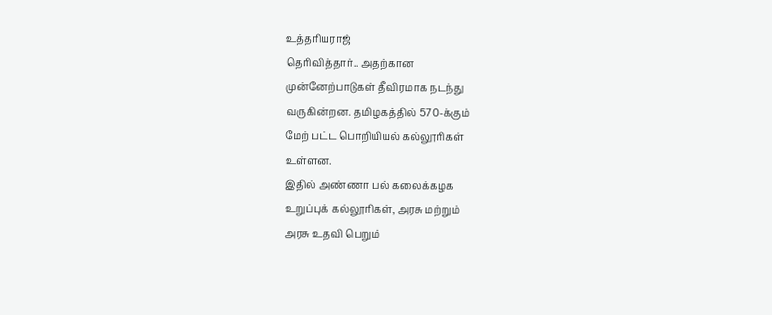உத்தரியராஜ்
தெரிவித்தார்.. அதற்கான
முன்னேற்பாடுகள் தீவிரமாக நடந்து
வருகின்றன. தமிழகத்தில் 570-க்கும்
மேற் பட்ட பொறியியல் கல்லூரிகள்
உள்ளன.
இதில் அண்ணா பல் கலைக்கழக
உறுப்புக் கல்லூரிகள், அரசு மற்றும்
அரசு உதவி பெறும்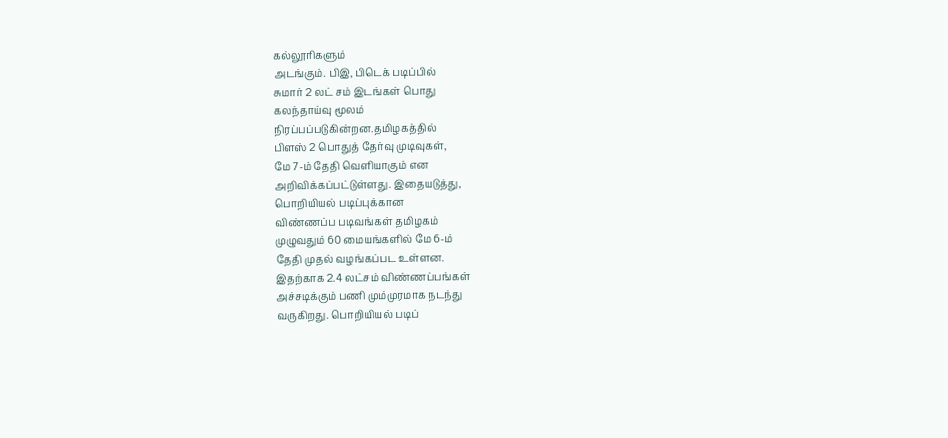கல்லூரிகளும்
அடங்கும். பிஇ, பிடெக் படிப்பில்
சுமார் 2 லட் சம் இடங்கள் பொது
கலந்தாய்வு மூலம்
நிரப்பப்படுகின்றன.தமிழகத்தில்
பிளஸ் 2 பொதுத் தேர்வு முடிவுகள்,
மே 7-ம் தேதி வெளியாகும் என
அறிவிக்கப்பட்டுள்ளது. இதையடுத்து,
பொறியியல் படிப்புக்கான
விண்ணப்ப படிவங்கள் தமிழகம்
முழுவதும் 60 மையங்களில் மே 6-ம்
தேதி முதல் வழங்கப்பட உள்ளன.
இதற்காக 2.4 லட்சம் விண்ணப்பங்கள்
அச்சடிக்கும் பணி மும்முரமாக நடந்து
வருகிறது. பொறியியல் படிப்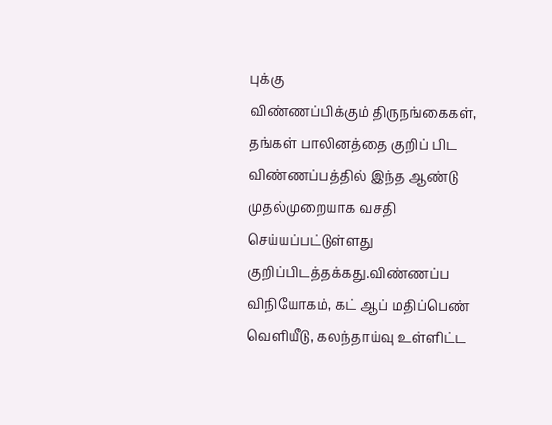புக்கு
விண்ணப்பிக்கும் திருநங்கைகள்,
தங்கள் பாலினத்தை குறிப் பிட
விண்ணப்பத்தில் இந்த ஆண்டு
முதல்முறையாக வசதி
செய்யப்பட்டுள்ளது
குறிப்பிடத்தக்கது.விண்ணப்ப
விநியோகம், கட் ஆப் மதிப்பெண்
வெளியீடு, கலந்தாய்வு உள்ளிட்ட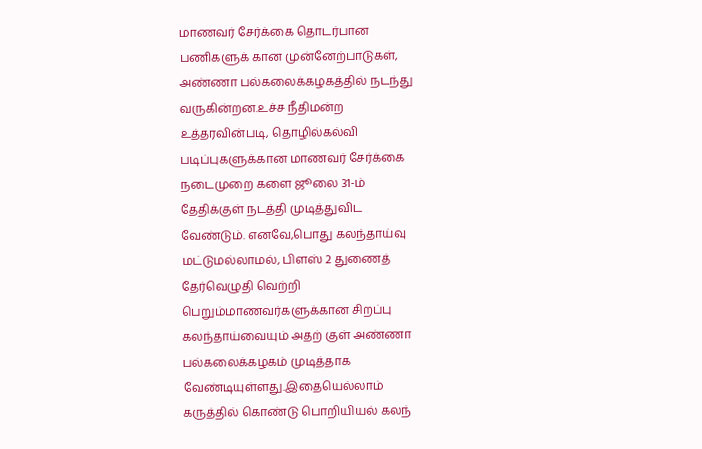மாணவர் சேர்க்கை தொடர்பான
பணிகளுக் கான முன்னேற்பாடுகள்,
அண்ணா பல்கலைக்கழகத்தில் நடந்து
வருகின்றன.உச்ச நீதிமன்ற
உத்தரவின்படி, தொழில்கல்வி
படிப்புகளுக்கான மாணவர் சேர்க்கை
நடைமுறை களை ஜூலை 31-ம்
தேதிக்குள் நடத்தி முடித்துவிட
வேண்டும். எனவே,பொது கலந்தாய்வு
மட்டுமல்லாமல், பிளஸ் 2 துணைத்
தேர்வெழுதி வெற்றி
பெறும்மாணவர்களுக்கான சிறப்பு
கலந்தாய்வையும் அதற் குள் அண்ணா
பல்கலைக்கழகம் முடித்தாக
வேண்டியுள்ளது.இதையெல்லாம்
கருத்தில் கொண்டு பொறியியல் கலந்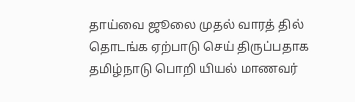தாய்வை ஜூலை முதல் வாரத் தில்
தொடங்க ஏற்பாடு செய் திருப்பதாக
தமிழ்நாடு பொறி யியல் மாணவர்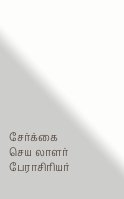சேர்க்கை செய லாளர் பேராசிரியர்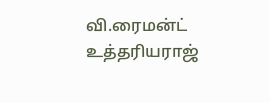வி.ரைமன்ட் உத்தரியராஜ்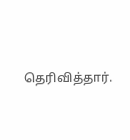தெரிவித்தார்.